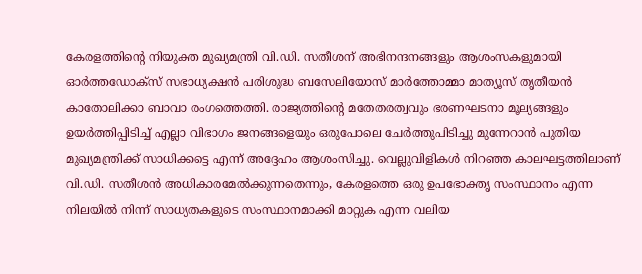കേരളത്തിന്റെ നിയുക്ത മുഖ്യമന്ത്രി വി.ഡി. സതീശന് അഭിനന്ദനങ്ങളും ആശംസകളുമായി ഓർത്തഡോക്സ് സഭാധ്യക്ഷൻ പരിശുദ്ധ ബസേലിയോസ് മാർത്തോമ്മാ മാത്യൂസ് തൃതീയൻ കാതോലിക്കാ ബാവാ രംഗത്തെത്തി. രാജ്യത്തിന്റെ മതേതരത്വവും ഭരണഘടനാ മൂല്യങ്ങളും ഉയർത്തിപ്പിടിച്ച് എല്ലാ വിഭാഗം ജനങ്ങളെയും ഒരുപോലെ ചേർത്തുപിടിച്ചു മുന്നേറാൻ പുതിയ മുഖ്യമന്ത്രിക്ക് സാധിക്കട്ടെ എന്ന് അദ്ദേഹം ആശംസിച്ചു. വെല്ലുവിളികൾ നിറഞ്ഞ കാലഘട്ടത്തിലാണ് വി.ഡി. സതീശൻ അധികാരമേൽക്കുന്നതെന്നും, കേരളത്തെ ഒരു ഉപഭോക്തൃ സംസ്ഥാനം എന്ന നിലയിൽ നിന്ന് സാധ്യതകളുടെ സംസ്ഥാനമാക്കി മാറ്റുക എന്ന വലിയ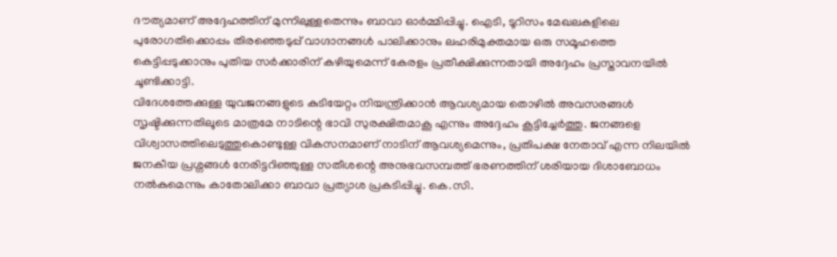ദൗത്യമാണ് അദ്ദേഹത്തിന് മുന്നിലുള്ളതെന്നും ബാവാ ഓർമ്മിപ്പിച്ചു. ഐടി, ടൂറിസം മേഖലകളിലെ പുരോഗതിക്കൊപ്പം തിരഞ്ഞെടുപ്പ് വാഗ്ദാനങ്ങൾ പാലിക്കാനും ലഹരിമുക്തമായ ഒരു സമൂഹത്തെ കെട്ടിപ്പടുക്കാനും പുതിയ സർക്കാരിന് കഴിയുമെന്ന് കേരളം പ്രതീക്ഷിക്കുന്നതായി അദ്ദേഹം പ്രസ്താവനയിൽ ചൂണ്ടിക്കാട്ടി.
വിദേശത്തേക്കുള്ള യുവജനങ്ങളുടെ കുടിയേറ്റം നിയന്ത്രിക്കാൻ ആവശ്യമായ തൊഴിൽ അവസരങ്ങൾ സൃഷ്ടിക്കുന്നതിലൂടെ മാത്രമേ നാടിന്റെ ഭാവി സുരക്ഷിതമാകൂ എന്നും അദ്ദേഹം കൂട്ടിച്ചേർത്തു. ജനങ്ങളെ വിശ്വാസത്തിലെടുത്തുകൊണ്ടുള്ള വികസനമാണ് നാടിന് ആവശ്യമെന്നും, പ്രതിപക്ഷ നേതാവ് എന്ന നിലയിൽ ജനകീയ പ്രശ്നങ്ങൾ നേരിട്ടറിഞ്ഞുള്ള സതീശന്റെ അനുഭവസമ്പത്ത് ഭരണത്തിന് ശരിയായ ദിശാബോധം നൽകുമെന്നും കാതോലിക്കാ ബാവാ പ്രത്യാശ പ്രകടിപ്പിച്ചു. കെ.സി.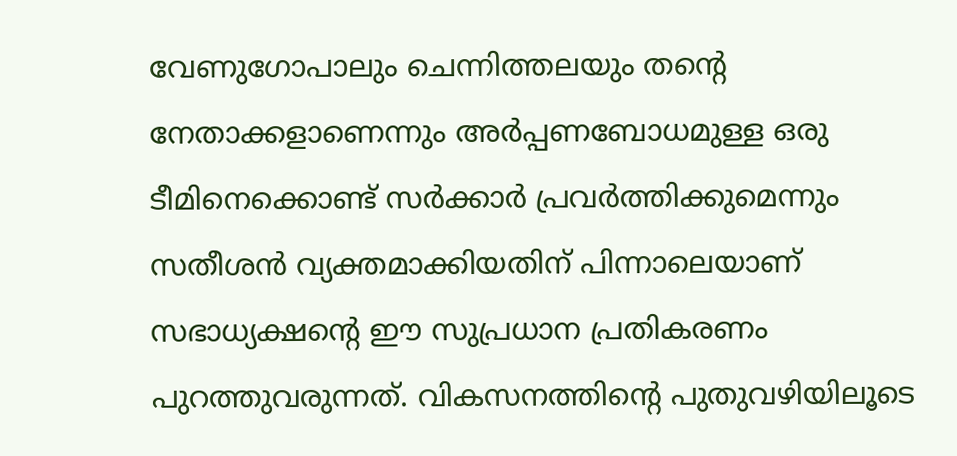വേണുഗോപാലും ചെന്നിത്തലയും തന്റെ നേതാക്കളാണെന്നും അർപ്പണബോധമുള്ള ഒരു ടീമിനെക്കൊണ്ട് സർക്കാർ പ്രവർത്തിക്കുമെന്നും സതീശൻ വ്യക്തമാക്കിയതിന് പിന്നാലെയാണ് സഭാധ്യക്ഷന്റെ ഈ സുപ്രധാന പ്രതികരണം പുറത്തുവരുന്നത്. വികസനത്തിന്റെ പുതുവഴിയിലൂടെ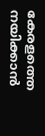കേരളത്തെ നയിക്കാൻ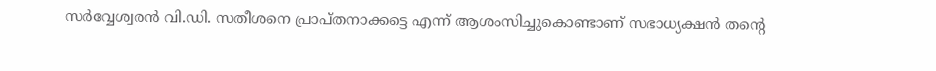സർവ്വേശ്വരൻ വി.ഡി. സതീശനെ പ്രാപ്തനാക്കട്ടെ എന്ന് ആശംസിച്ചുകൊണ്ടാണ് സഭാധ്യക്ഷൻ തന്റെ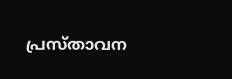പ്രസ്താവന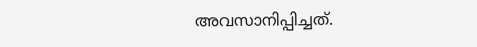അവസാനിപ്പിച്ചത്.